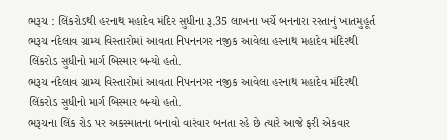ભરૂચ : લિંકરોડથી હરનાથ મહાદેવ મંદિર સુધીના રૂ.35 લાખના ખર્ચે બનનારા રસ્તાનું ખાતમુહૂર્ત
ભરૂચ નંદેલાવ ગ્રામ્ય વિસ્તારોમાં આવતા નિપનનગર નજીક આવેલા હરનાથ મહાદેવ મંદિરથી લિંકરોડ સુધીનો માર્ગ બિસ્માર બન્યો હતો.
ભરૂચ નંદેલાવ ગ્રામ્ય વિસ્તારોમાં આવતા નિપનનગર નજીક આવેલા હરનાથ મહાદેવ મંદિરથી લિંકરોડ સુધીનો માર્ગ બિસ્માર બન્યો હતો.
ભરૂચના લિંક રોડ પર અકસ્માતના બનાવો વારંવાર બનતા રહે છે ત્યારે આજે ફરી એકવાર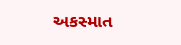અકસ્માત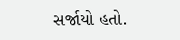સર્જાયો હતો.